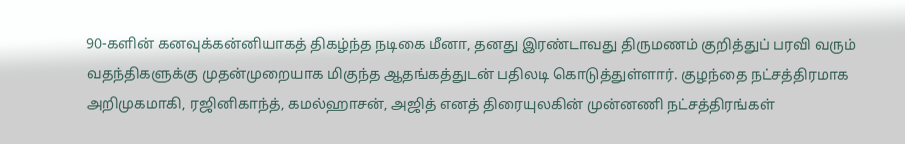90-களின் கனவுக்கன்னியாகத் திகழ்ந்த நடிகை மீனா, தனது இரண்டாவது திருமணம் குறித்துப் பரவி வரும் வதந்திகளுக்கு முதன்முறையாக மிகுந்த ஆதங்கத்துடன் பதிலடி கொடுத்துள்ளார். குழந்தை நட்சத்திரமாக அறிமுகமாகி, ரஜினிகாந்த், கமல்ஹாசன், அஜித் எனத் திரையுலகின் முன்னணி நட்சத்திரங்கள்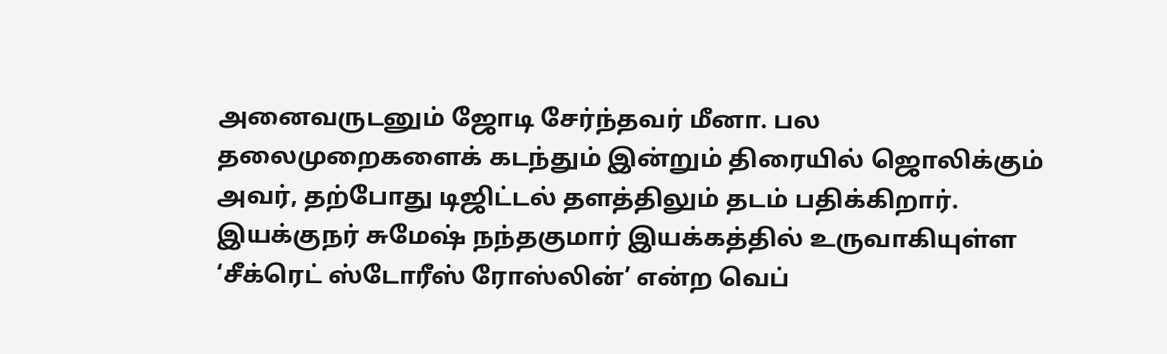அனைவருடனும் ஜோடி சேர்ந்தவர் மீனா. பல தலைமுறைகளைக் கடந்தும் இன்றும் திரையில் ஜொலிக்கும் அவர், தற்போது டிஜிட்டல் தளத்திலும் தடம் பதிக்கிறார்.
இயக்குநர் சுமேஷ் நந்தகுமார் இயக்கத்தில் உருவாகியுள்ள ‘சீக்ரெட் ஸ்டோரீஸ் ரோஸ்லின்’ என்ற வெப்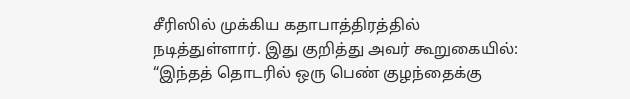சீரிஸில் முக்கிய கதாபாத்திரத்தில் நடித்துள்ளார். இது குறித்து அவர் கூறுகையில்: “இந்தத் தொடரில் ஒரு பெண் குழந்தைக்கு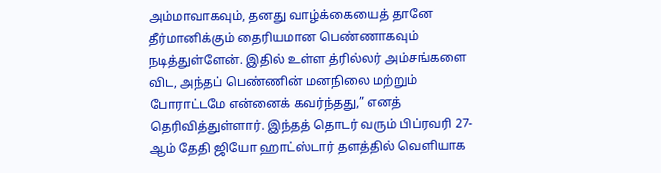அம்மாவாகவும், தனது வாழ்க்கையைத் தானே தீர்மானிக்கும் தைரியமான பெண்ணாகவும் நடித்துள்ளேன். இதில் உள்ள த்ரில்லர் அம்சங்களை விட, அந்தப் பெண்ணின் மனநிலை மற்றும் போராட்டமே என்னைக் கவர்ந்தது,” எனத் தெரிவித்துள்ளார். இந்தத் தொடர் வரும் பிப்ரவரி 27-ஆம் தேதி ஜியோ ஹாட்ஸ்டார் தளத்தில் வெளியாக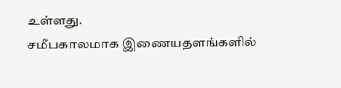உள்ளது.
சமீபகாலமாக இணையதளங்களில்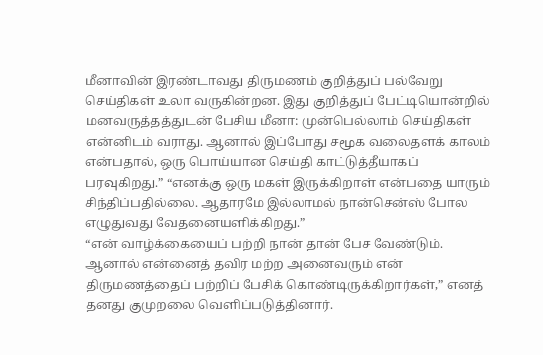மீனாவின் இரண்டாவது திருமணம் குறித்துப் பல்வேறு செய்திகள் உலா வருகின்றன. இது குறித்துப் பேட்டியொன்றில் மனவருத்தத்துடன் பேசிய மீனா: முன்பெல்லாம் செய்திகள் என்னிடம் வராது. ஆனால் இப்போது சமூக வலைதளக் காலம் என்பதால், ஒரு பொய்யான செய்தி காட்டுத்தீயாகப் பரவுகிறது.” “எனக்கு ஒரு மகள் இருக்கிறாள் என்பதை யாரும் சிந்திப்பதில்லை. ஆதாரமே இல்லாமல் நான்சென்ஸ் போல எழுதுவது வேதனையளிக்கிறது.”
“என் வாழ்க்கையைப் பற்றி நான் தான் பேச வேண்டும். ஆனால் என்னைத் தவிர மற்ற அனைவரும் என் திருமணத்தைப் பற்றிப் பேசிக் கொண்டிருக்கிறார்கள்,” எனத் தனது குமுறலை வெளிப்படுத்தினார்.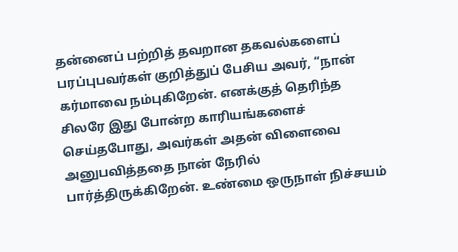தன்னைப் பற்றித் தவறான தகவல்களைப் பரப்புபவர்கள் குறித்துப் பேசிய அவர், “நான் கர்மாவை நம்புகிறேன். எனக்குத் தெரிந்த சிலரே இது போன்ற காரியங்களைச் செய்தபோது, அவர்கள் அதன் விளைவை அனுபவித்ததை நான் நேரில் பார்த்திருக்கிறேன். உண்மை ஒருநாள் நிச்சயம்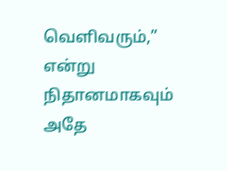வெளிவரும்,” என்று நிதானமாகவும் அதே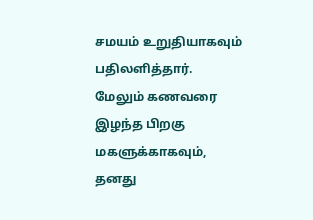சமயம் உறுதியாகவும் பதிலளித்தார்.
மேலும் கணவரை இழந்த பிறகு மகளுக்காகவும், தனது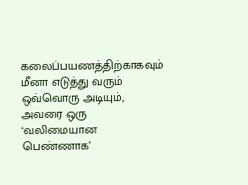கலைப்பயணத்திற்காகவும் மீனா எடுத்து வரும் ஒவ்வொரு அடியும், அவரை ஒரு ‘வலிமையான பெண்ணாக’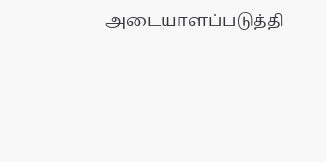அடையாளப்படுத்தி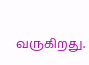வருகிறது.